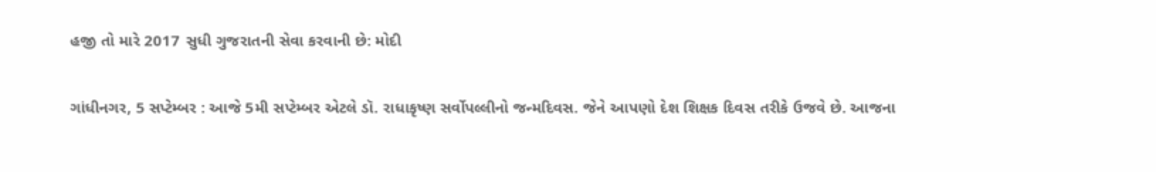હજી તો મારે 2017 સુધી ગુજરાતની સેવા કરવાની છે: મોદી

ગાંધીનગર, 5 સપ્ટેમ્બર : આજે 5મી સપ્ટેમ્બર એટલે ડૉ. રાધાકૃષ્ણ સર્વોપલ્લીનો જન્મદિવસ. જેને આપણો દેશ શિક્ષક દિવસ તરીકે ઉજવે છે. આજના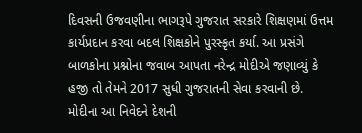દિવસની ઉજવણીના ભાગરૂપે ગુજરાત સરકારે શિક્ષણમાં ઉત્તમ કાર્યપ્રદાન કરવા બદલ શિક્ષકોને પુરસ્કૃત કર્યા. આ પ્રસંગે બાળકોના પ્રશ્નોના જવાબ આપતા નરેન્દ્ર મોદીએ જણાવ્યું કે હજી તો તેમને 2017 સુધી ગુજરાતની સેવા કરવાની છે. મોદીના આ નિવેદને દેશની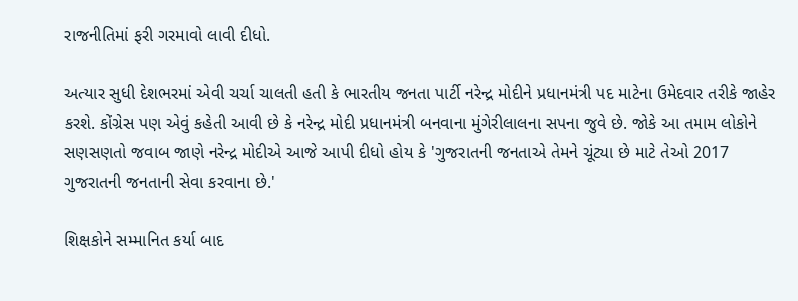રાજનીતિમાં ફરી ગરમાવો લાવી દીધો.

અત્યાર સુધી દેશભરમાં એવી ચર્ચા ચાલતી હતી કે ભારતીય જનતા પાર્ટી નરેન્દ્ર મોદીને પ્રધાનમંત્રી પદ માટેના ઉમેદવાર તરીકે જાહેર કરશે. કોંગ્રેસ પણ એવું કહેતી આવી છે કે નરેન્દ્ર મોદી પ્રધાનમંત્રી બનવાના મુંગેરીલાલના સપના જુવે છે. જોકે આ તમામ લોકોને સણસણતો જવાબ જાણે નરેન્દ્ર મોદીએ આજે આપી દીધો હોય કે 'ગુજરાતની જનતાએ તેમને ચૂંટ્યા છે માટે તેઓ 2017 ગુજરાતની જનતાની સેવા કરવાના છે.'

શિક્ષકોને સમ્માનિત કર્યા બાદ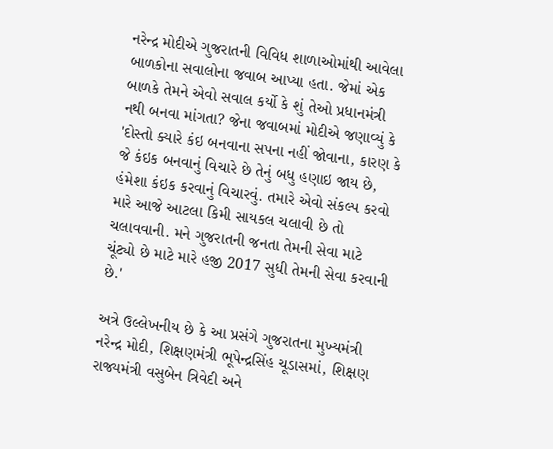નરેન્દ્ર મોદીએ ગુજરાતની વિવિધ શાળાઓમાંથી આવેલા બાળકોના સવાલોના જવાબ આપ્યા હતા. જેમાં એક બાળકે તેમને એવો સવાલ કર્યો કે શું તેઓ પ્રધાનમંત્રી નથી બનવા માંગતા? જેના જવાબમાં મોદીએ જણાવ્યું કે 'દોસ્તો ક્યારે કંઇ બનવાના સપના નહીં જોવાના, કારણ કે જે કંઇક બનવાનું વિચારે છે તેનું બધુ હણાઇ જાય છે, હંમેશા કંઇક કરવાનું વિચારવું. તમારે એવો સંકલ્પ કરવો મારે આજે આટલા કિમી સાયકલ ચલાવી છે તો ચલાવવાની. મને ગુજરાતની જનતા તેમની સેવા માટે ચૂંટ્યો છે માટે મારે હજી 2017 સુધી તેમની સેવા કરવાની છે.'

અત્રે ઉલ્લેખનીય છે કે આ પ્રસંગે ગુજરાતના મુખ્યમંત્રી નરેન્દ્ર મોદી, શિક્ષણમંત્રી ભૂપેન્દ્રસિંહ ચૂડાસમાં, શિક્ષણ રાજ્યમંત્રી વસુબેન ત્રિવેદી અને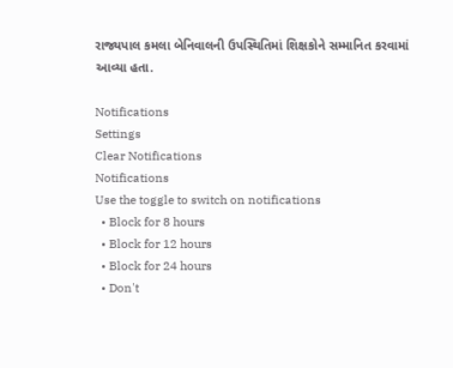રાજ્યપાલ કમલા બેનિવાલની ઉપસ્થિતિમાં શિક્ષકોને સમ્માનિત કરવામાં આવ્યા હતા.

Notifications
Settings
Clear Notifications
Notifications
Use the toggle to switch on notifications
  • Block for 8 hours
  • Block for 12 hours
  • Block for 24 hours
  • Don't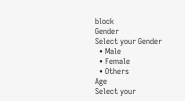block
Gender
Select your Gender
  • Male
  • Female
  • Others
Age
Select your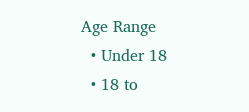Age Range
  • Under 18
  • 18 to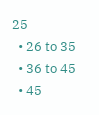25
  • 26 to 35
  • 36 to 45
  • 45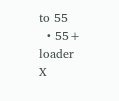to 55
  • 55+
loader
X